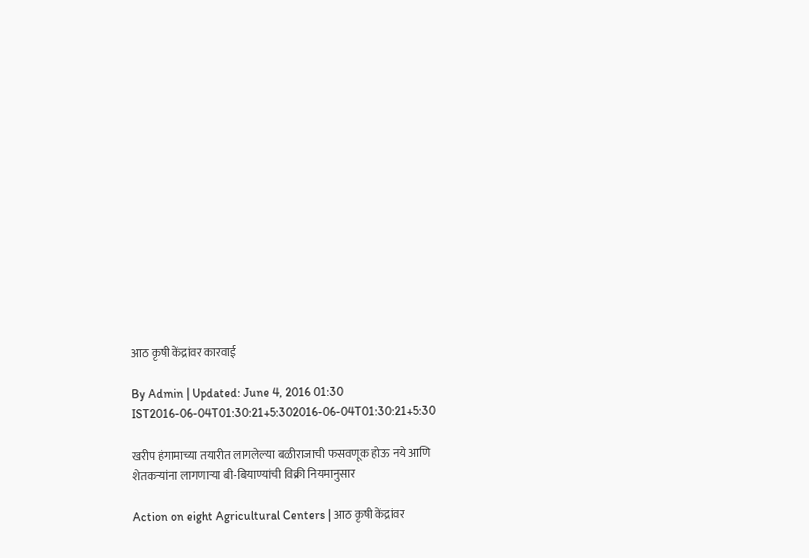आठ कृषी केंद्रांवर कारवाई

By Admin | Updated: June 4, 2016 01:30 IST2016-06-04T01:30:21+5:302016-06-04T01:30:21+5:30

खरीप हंगामाच्या तयारीत लागलेल्या बळीराजाची फसवणूक होऊ नये आणि शेतकऱ्यांना लागणाऱ्या बी-बियाण्यांची विक्री नियमानुसार

Action on eight Agricultural Centers | आठ कृषी केंद्रांवर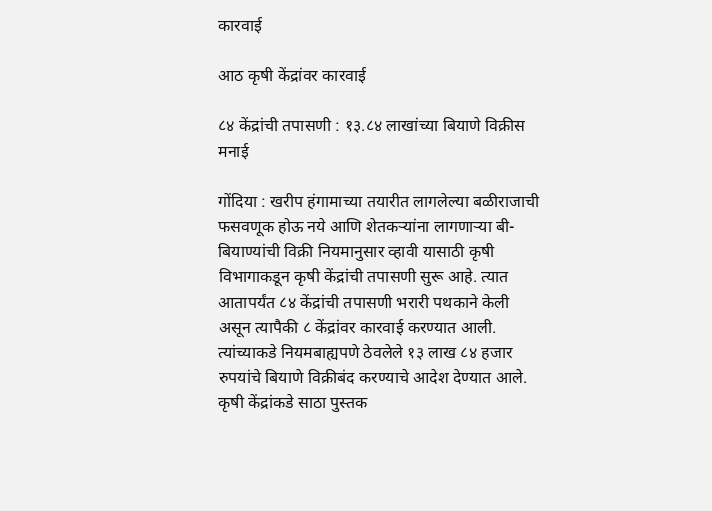कारवाई

आठ कृषी केंद्रांवर कारवाई

८४ केंद्रांची तपासणी : १३.८४ लाखांच्या बियाणे विक्रीस मनाई

गोंदिया : खरीप हंगामाच्या तयारीत लागलेल्या बळीराजाची फसवणूक होऊ नये आणि शेतकऱ्यांना लागणाऱ्या बी-बियाण्यांची विक्री नियमानुसार व्हावी यासाठी कृषी विभागाकडून कृषी केंद्रांची तपासणी सुरू आहे. त्यात आतापर्यंत ८४ केंद्रांची तपासणी भरारी पथकाने केली असून त्यापैकी ८ केंद्रांवर कारवाई करण्यात आली. त्यांच्याकडे नियमबाह्यपणे ठेवलेले १३ लाख ८४ हजार रुपयांचे बियाणे विक्रीबंद करण्याचे आदेश देण्यात आले.
कृषी केंद्रांकडे साठा पुस्तक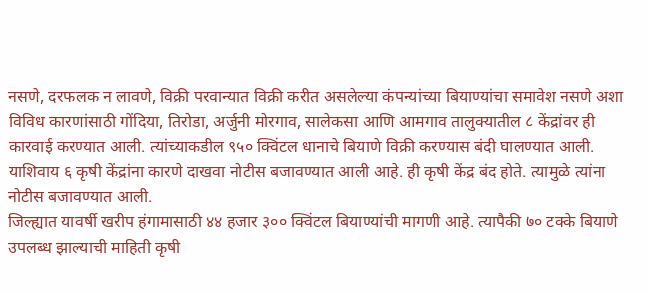नसणे, दरफलक न लावणे, विक्री परवान्यात विक्री करीत असलेल्या कंपन्यांच्या बियाण्यांचा समावेश नसणे अशा विविध कारणांसाठी गोंदिया, तिरोडा, अर्जुनी मोरगाव, सालेकसा आणि आमगाव तालुक्यातील ८ केंद्रांवर ही कारवाई करण्यात आली. त्यांच्याकडील ९५० क्विंटल धानाचे बियाणे विक्री करण्यास बंदी घालण्यात आली. याशिवाय ६ कृषी केंद्रांना कारणे दाखवा नोटीस बजावण्यात आली आहे. ही कृषी केंद्र बंद होते. त्यामुळे त्यांना नोटीस बजावण्यात आली.
जिल्ह्यात यावर्षी खरीप हंगामासाठी ४४ हजार ३०० क्विंटल बियाण्यांची मागणी आहे. त्यापैकी ७० टक्के बियाणे उपलब्ध झाल्याची माहिती कृषी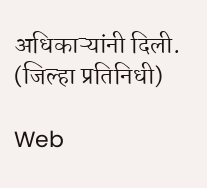अधिकाऱ्यांनी दिली. (जिल्हा प्रतिनिधी)

Web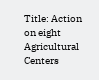Title: Action on eight Agricultural Centers